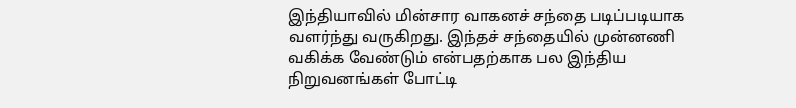இந்தியாவில் மின்சார வாகனச் சந்தை படிப்படியாக வளர்ந்து வருகிறது. இந்தச் சந்தையில் முன்னணி வகிக்க வேண்டும் என்பதற்காக பல இந்திய நிறுவனங்கள் போட்டி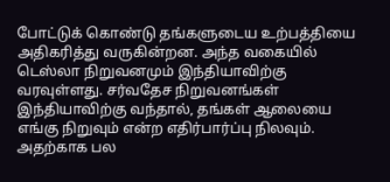போட்டுக் கொண்டு தங்களுடைய உற்பத்தியை அதிகரித்து வருகின்றன. அந்த வகையில் டெஸ்லா நிறுவனமும் இந்தியாவிற்கு வரவுள்ளது. சர்வதேச நிறுவனங்கள் இந்தியாவிற்கு வந்தால், தங்கள் ஆலையை எங்கு நிறுவும் என்ற எதிர்பார்ப்பு நிலவும். அதற்காக பல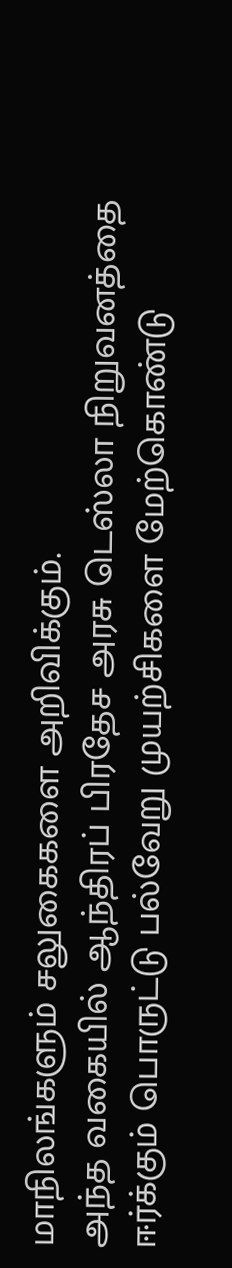மாநிலங்களும் சலுகைகளை அறிவிக்கும்.
அந்த வகையில் ஆந்திரப் பிரதேச அரசு டெஸ்லா நிறுவனத்தை ஈர்க்கும் பொருட்டு பல்வேறு முயற்சிகளை மேற்கொண்டு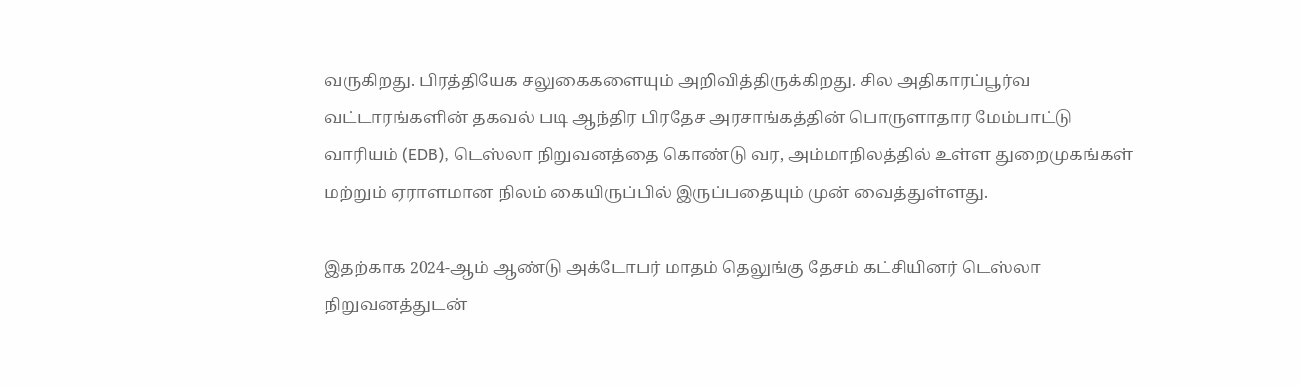வருகிறது. பிரத்தியேக சலுகைகளையும் அறிவித்திருக்கிறது. சில அதிகாரப்பூர்வ வட்டாரங்களின் தகவல் படி ஆந்திர பிரதேச அரசாங்கத்தின் பொருளாதார மேம்பாட்டு வாரியம் (EDB), டெஸ்லா நிறுவனத்தை கொண்டு வர, அம்மாநிலத்தில் உள்ள துறைமுகங்கள் மற்றும் ஏராளமான நிலம் கையிருப்பில் இருப்பதையும் முன் வைத்துள்ளது.

இதற்காக 2024-ஆம் ஆண்டு அக்டோபர் மாதம் தெலுங்கு தேசம் கட்சியினர் டெஸ்லா நிறுவனத்துடன்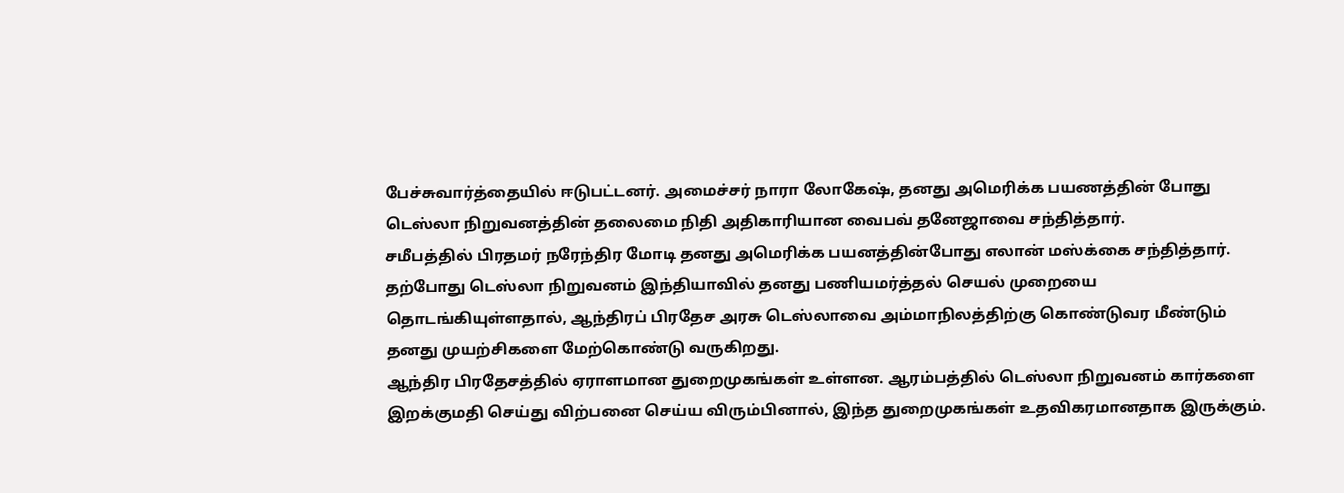பேச்சுவார்த்தையில் ஈடுபட்டனர். அமைச்சர் நாரா லோகேஷ், தனது அமெரிக்க பயணத்தின் போது டெஸ்லா நிறுவனத்தின் தலைமை நிதி அதிகாரியான வைபவ் தனேஜாவை சந்தித்தார்.
சமீபத்தில் பிரதமர் நரேந்திர மோடி தனது அமெரிக்க பயனத்தின்போது எலான் மஸ்க்கை சந்தித்தார். தற்போது டெஸ்லா நிறுவனம் இந்தியாவில் தனது பணியமர்த்தல் செயல் முறையை தொடங்கியுள்ளதால், ஆந்திரப் பிரதேச அரசு டெஸ்லாவை அம்மாநிலத்திற்கு கொண்டுவர மீண்டும் தனது முயற்சிகளை மேற்கொண்டு வருகிறது.
ஆந்திர பிரதேசத்தில் ஏராளமான துறைமுகங்கள் உள்ளன. ஆரம்பத்தில் டெஸ்லா நிறுவனம் கார்களை இறக்குமதி செய்து விற்பனை செய்ய விரும்பினால், இந்த துறைமுகங்கள் உதவிகரமானதாக இருக்கும்.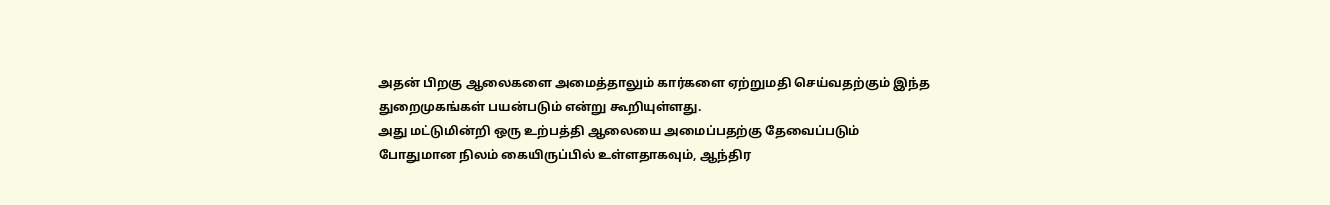அதன் பிறகு ஆலைகளை அமைத்தாலும் கார்களை ஏற்றுமதி செய்வதற்கும் இந்த துறைமுகங்கள் பயன்படும் என்று கூறியுள்ளது.
அது மட்டுமின்றி ஒரு உற்பத்தி ஆலையை அமைப்பதற்கு தேவைப்படும் போதுமான நிலம் கையிருப்பில் உள்ளதாகவும், ஆந்திர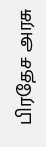பிரதேச அரசு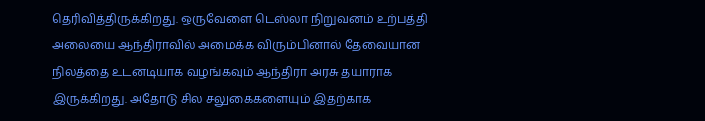தெரிவித்திருக்கிறது. ஒருவேளை டெஸ்லா நிறுவனம் உற்பத்தி அலையை ஆந்திராவில் அமைக்க விரும்பினால் தேவையான நிலத்தை உடனடியாக வழங்கவும் ஆந்திரா அரசு தயாராக இருக்கிறது. அதோடு சில சலுகைகளையும் இதற்காக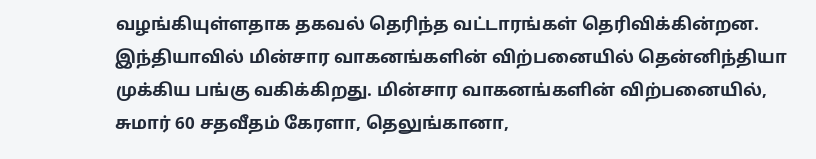வழங்கியுள்ளதாக தகவல் தெரிந்த வட்டாரங்கள் தெரிவிக்கின்றன.
இந்தியாவில் மின்சார வாகனங்களின் விற்பனையில் தென்னிந்தியா முக்கிய பங்கு வகிக்கிறது. மின்சார வாகனங்களின் விற்பனையில், சுமார் 60 சதவீதம் கேரளா, தெலுங்கானா,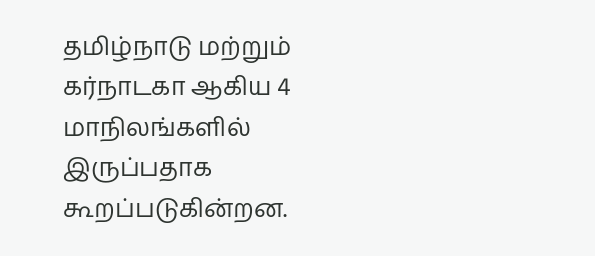தமிழ்நாடு மற்றும் கர்நாடகா ஆகிய 4 மாநிலங்களில் இருப்பதாக கூறப்படுகின்றன.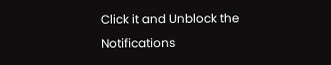Click it and Unblock the Notifications